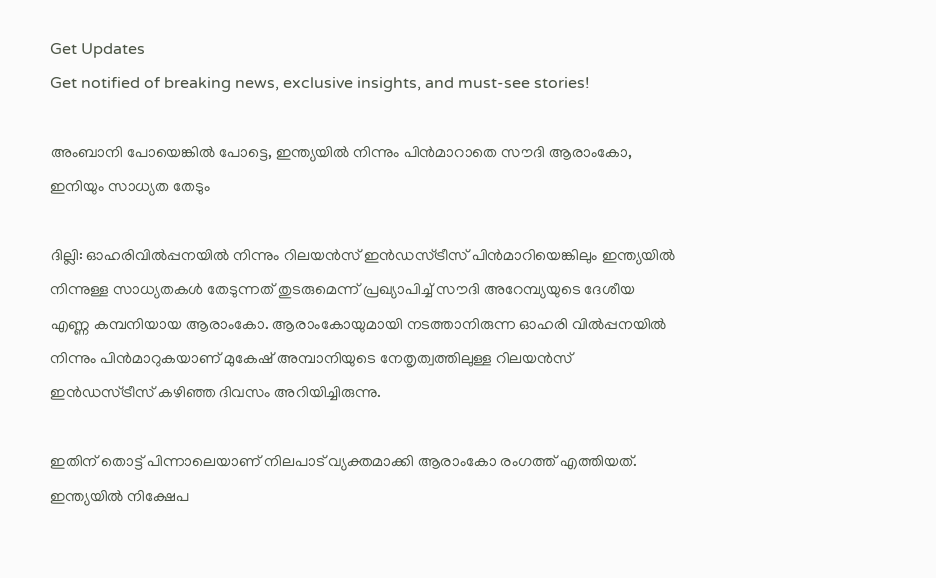Get Updates
Get notified of breaking news, exclusive insights, and must-see stories!

അംബാനി പോയെങ്കില്‍ പോട്ടെ, ഇന്ത്യയില്‍ നിന്നും പിന്‍മാറാതെ സൗദി ആരാംകോ, ഇനിയും സാധ്യത തേടും

ദില്ലി: ഓഹരിവില്‍പ്പനയില്‍ നിന്നും റിലയൻസ് ഇൻഡസ്ട്രീസ് പിൻമാറിയെങ്കിലും ഇന്ത്യയില്‍ നിന്നുള്ള സാധ്യതകള്‍ തേടുന്നത് തുടരുമെന്ന് പ്രഖ്യാപിച്ച് സൗദി അറേമ്പ്യയുടെ ദേശീയ എണ്ണ കമ്പനിയായ ആരാംകോ. ആരാംകോയുമായി നടത്താനിരുന്ന ഓഹരി വിൽപ്പനയിൽ നിന്നും പിന്‍മാറുകയാണ് മുകേഷ് അമ്പാനിയുടെ നേതൃത്വത്തിലുള്ള റിലയൻസ് ഇൻഡസ്ട്രീസ് കഴിഞ്ഞ ദിവസം അറിയിച്ചിരുന്നു.

ഇതിന് തൊട്ട് പിന്നാലെയാണ് നിലപാട് വ്യക്തമാക്കി ആരാംകോ രംഗത്ത് എത്തിയത്. ഇന്ത്യയിൽ നിക്ഷേപ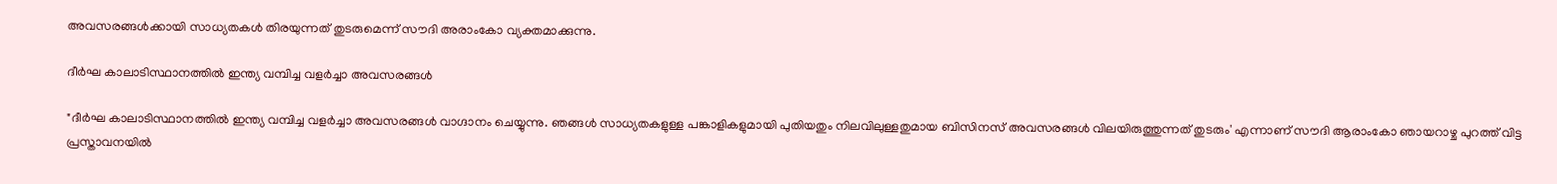അവസരങ്ങൾക്കായി സാധ്യതകള്‍ തിരയുന്നത് തുടരുമെന്ന് സൗദി അരാംകോ വ്യക്തമാക്കുന്നു.

ദീർഘ കാലാ‌ടിസ്ഥാനത്തിൽ ഇന്ത്യ വമ്പിച്ച വളർച്ചാ അവസരങ്ങൾ

"ദീർഘ കാലാ‌ടിസ്ഥാനത്തിൽ ഇന്ത്യ വമ്പിച്ച വളർച്ചാ അവസരങ്ങൾ വാഗ്ദാനം ചെയ്യുന്നു. ഞങ്ങൾ സാധ്യതകളുള്ള പങ്കാളികളുമായി പുതിയതും നിലവിലുള്ളതുമായ ബിസിനസ് അവസരങ്ങൾ വിലയിരുത്തുന്നത് തുടരും' എന്നാണ് സൗദി ആരാംകോ ഞായറാഴ്ച പുറത്ത് വിട്ട പ്രസ്താവനയില്‍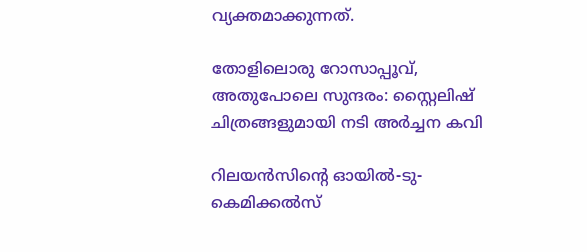വ്യക്തമാക്കുന്നത്.

തോളിലൊരു റോസാപ്പൂവ്, അതുപോലെ സുന്ദരം: സ്റ്റൈലിഷ് ചിത്രങ്ങളുമായി നടി അര്‍ച്ചന കവി

റിലയൻസിന്റെ ഓയിൽ-ടു-കെമിക്കൽസ്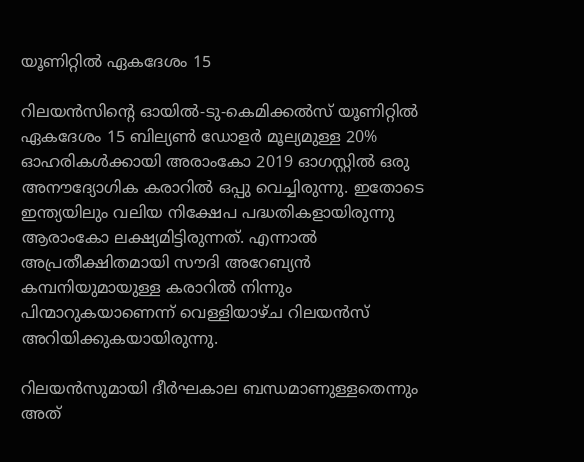യൂണിറ്റിൽ ഏകദേശം 15

റിലയൻസിന്റെ ഓയിൽ-ടു-കെമിക്കൽസ് യൂണിറ്റിൽ ഏകദേശം 15 ബില്യൺ ഡോളർ മൂല്യമുള്ള 20% ഓഹരികൾക്കായി അരാംകോ 2019 ഓഗസ്റ്റിൽ ഒരു അനൗദ്യോഗിക കരാറില്‍ ഒപ്പു വെച്ചിരുന്നു. ഇതോടെ ഇന്ത്യയിലും വലിയ നിക്ഷേപ പദ്ധതികളായിരുന്നു ആരാംകോ ലക്ഷ്യമിട്ടിരുന്നത്. എന്നാല്‍ അപ്രതീക്ഷിതമായി സൗദി അറേബ്യന്‍ കമ്പനിയുമായുള്ള കരാറില്‍ നിന്നും പിന്മാറുകയാണെന്ന് വെള്ളിയാഴ്ച റിലയൻസ് അറിയിക്കുകയായിരുന്നു.

റിലയൻസുമായി ദീർഘകാല ബന്ധമാണുള്ളതെന്നും അത്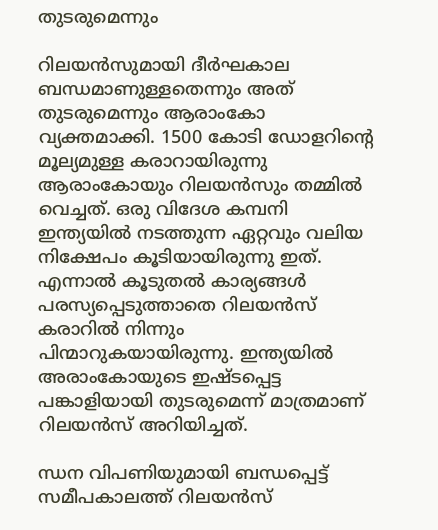തുടരുമെന്നും

റിലയൻസുമായി ദീർഘകാല ബന്ധമാണുള്ളതെന്നും അത് തുടരുമെന്നും ആരാംകോ വ്യക്തമാക്കി. 1500 കോടി ഡോളറിന്റെ മൂല്യമുള്ള കരാറായിരുന്നു ആരാംകോയും റിലയന്‍സും തമ്മില്‍ വെച്ചത്. ഒരു വിദേശ കമ്പനി ഇന്ത്യയില്‍ നടത്തുന്ന ഏറ്റവും വലിയ നിക്ഷേപം കൂടിയായിരുന്നു ഇത്. എന്നാല്‍ കൂടുതല്‍ കാര്യങ്ങള്‍ പരസ്യപ്പെടുത്താതെ റിലയന്‍സ് കരാറില്‍ നിന്നും പിന്മാറുകയായിരുന്നു. ഇന്ത്യയിൽ അരാംകോയുടെ ഇഷ്ടപ്പെട്ട പങ്കാളിയായി തുടരുമെന്ന് മാത്രമാണ് റിലയന്‍സ് അറിയിച്ചത്.

ന്ധന വിപണിയുമായി ബന്ധപ്പെട്ട് സമീപകാലത്ത് റിലയന്‍സ്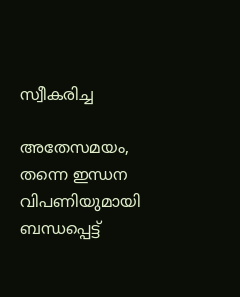സ്വീകരിച്ച

അതേസമയം, തന്നെ ഇന്ധന വിപണിയുമായി ബന്ധപ്പെട്ട്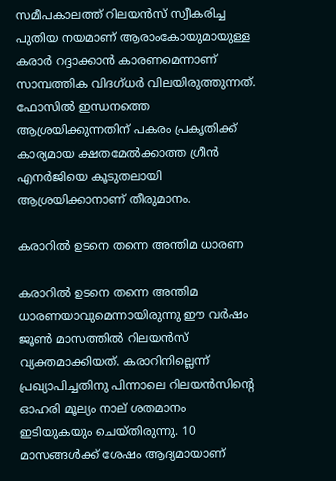സമീപകാലത്ത് റിലയന്‍സ് സ്വീകരിച്ച പുതിയ നയമാണ് ആരാംകോയുമായുള്ള കരാര്‍ റദ്ദാക്കാന്‍ കാരണമെന്നാണ് സാമ്പത്തിക വിദഗ്ധര്‍ വിലയിരുത്തുന്നത്. ഫോസില്‍ ഇന്ധനത്തെ ആശ്രയിക്കുന്നതിന് പകരം പ്രകൃതിക്ക് കാര്യമായ ക്ഷതമേല്‍ക്കാത്ത ഗ്രീന്‍ എനര്‍ജിയെ കൂടുതലായി ആശ്രയിക്കാനാണ് തീരുമാനം.

കരാറിൽ ഉ‌ടനെ തന്നെ അന്തിമ ധാരണ

കരാറിൽ ഉ‌ടനെ തന്നെ അന്തിമ ധാരണയാവുമെന്നായിരുന്നു ഈ വർഷം ജൂൺ മാസത്തിൽ റിലയൻസ് വ്യക്തമാക്കിയത്. കരാറിനില്ലെന്ന് പ്രഖ്യാപിച്ചതിനു പിന്നാലെ റിലയൻസിന്റെ ഓഹരി മൂല്യം നാല് ശതമാനം ഇടിയുകയും ചെയ്തിരുന്നു. 10 മാസങ്ങൾക്ക് ശേഷം ആദ്യമായാണ്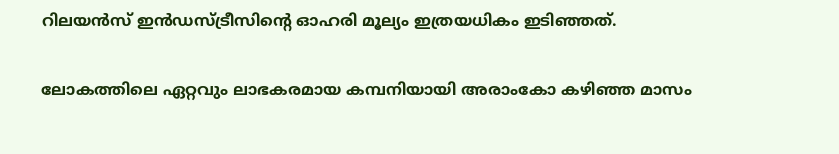റിലയൻസ് ഇൻഡസ്ട്രീസിന്റെ ഓഹരി മൂല്യം ഇത്രയധികം ഇ‌‌ടിഞ്ഞത്.

ലോകത്തിലെ ഏറ്റവും ലാഭകരമായ കമ്പനിയായി അരാംകോ കഴിഞ്ഞ മാസം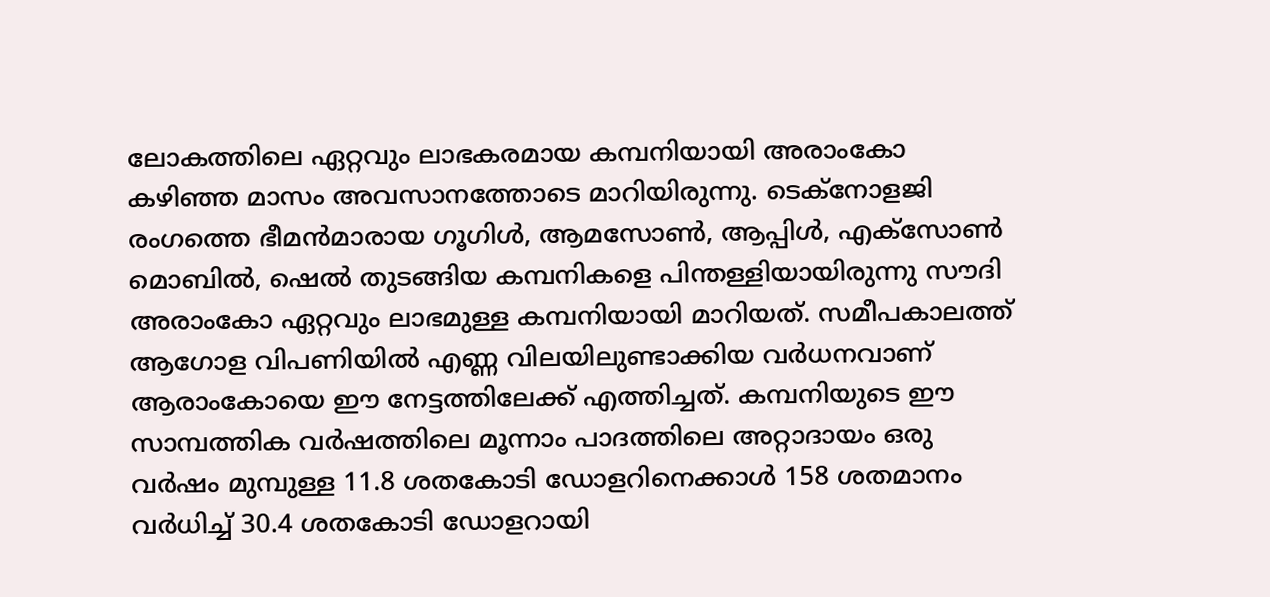ലോകത്തിലെ ഏറ്റവും ലാഭകരമായ കമ്പനിയായി അരാംകോ കഴിഞ്ഞ മാസം അവസാനത്തോടെ മാറിയിരുന്നു. ടെക്നോളജി രംഗത്തെ ഭീമന്‍മാരായ ഗൂഗിള്‍, ആമസോണ്‍, ആപ്പിള്‍, എക്‌സോണ്‍ മൊബില്‍, ഷെല്‍ തുടങ്ങിയ കമ്പനികളെ പിന്തള്ളിയായിരുന്നു സൗദി അരാംകോ ഏറ്റവും ലാഭമുള്ള കമ്പനിയായി മാറിയത്. സമീപകാലത്ത് ആഗോള വിപണിയില്‍ എണ്ണ വിലയിലുണ്ടാക്കിയ വര്‍ധനവാണ് ആരാംകോയെ ഈ നേട്ടത്തിലേക്ക് എത്തിച്ചത്. കമ്പനിയുടെ ഈ സാമ്പത്തിക വര്‍ഷത്തിലെ മൂന്നാം പാദത്തിലെ അറ്റാദായം ഒരു വര്‍ഷം മുമ്പുള്ള 11.8 ശതകോടി ഡോളറിനെക്കാള്‍ 158 ശതമാനം വര്‍ധിച്ച് 30.4 ശതകോടി ഡോളറായി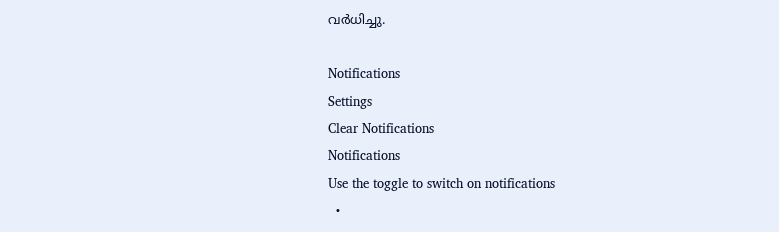വര്‍ധിച്ചു.

Notifications
Settings
Clear Notifications
Notifications
Use the toggle to switch on notifications
  •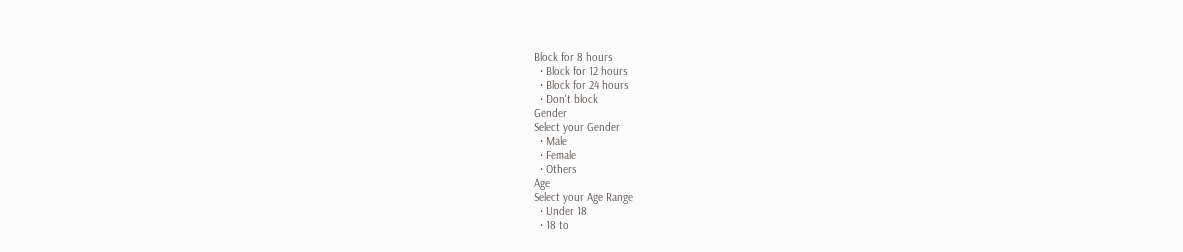Block for 8 hours
  • Block for 12 hours
  • Block for 24 hours
  • Don't block
Gender
Select your Gender
  • Male
  • Female
  • Others
Age
Select your Age Range
  • Under 18
  • 18 to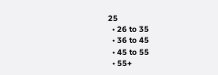25
  • 26 to 35
  • 36 to 45
  • 45 to 55
  • 55+